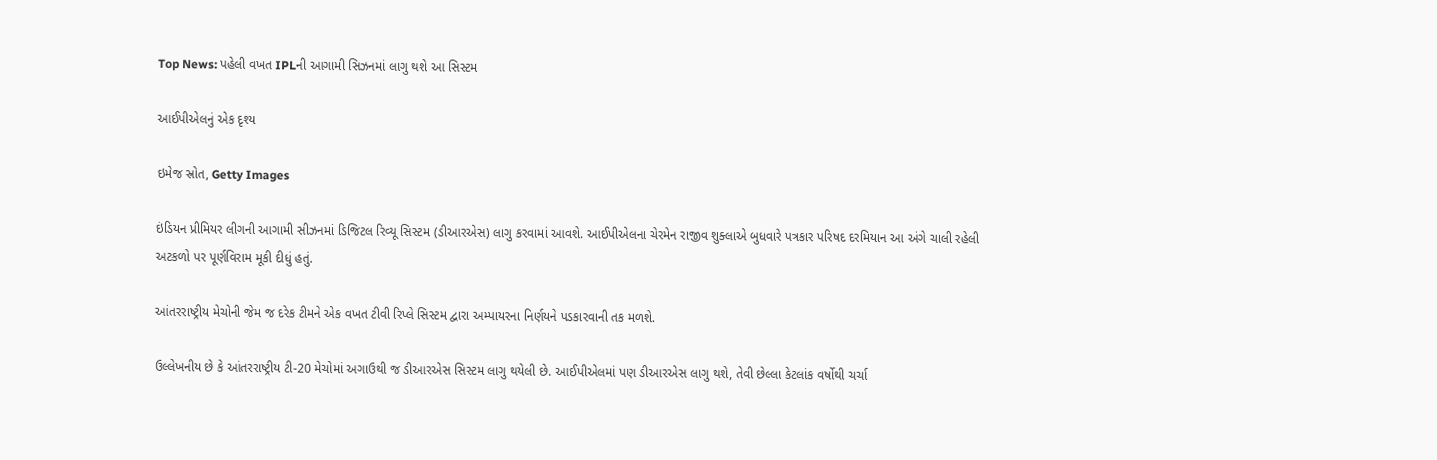Top News: પહેલી વખત IPLની આગામી સિઝનમાં લાગુ થશે આ સિસ્ટમ

આઈપીએલનું એક દૃશ્ય

ઇમેજ સ્રોત, Getty Images

ઇંડિયન પ્રીમિયર લીગની આગામી સીઝનમાં ડિજિટલ રિવ્યૂ સિસ્ટમ (ડીઆરએસ) લાગુ કરવામાં આવશે. આઈપીએલના ચેરમેન રાજીવ શુક્લાએ બુધવારે પત્રકાર પરિષદ દરમિયાન આ અંગે ચાલી રહેલી અટકળો પર પૂર્ણવિરામ મૂકી દીધું હતું.

આંતરરાષ્ટ્રીય મેચોની જેમ જ દરેક ટીમને એક વખત ટીવી રિપ્લે સિસ્ટમ દ્વારા અમ્પાયરના નિર્ણયને પડકારવાની તક મળશે.

ઉલ્લેખનીય છે કે આંતરરાષ્ટ્રીય ટી-20 મેચોમાં અગાઉથી જ ડીઆરએસ સિસ્ટમ લાગુ થયેલી છે. આઈપીએલમાં પણ ડીઆરએસ લાગુ થશે, તેવી છેલ્લા કેટલાંક વર્ષોથી ચર્ચા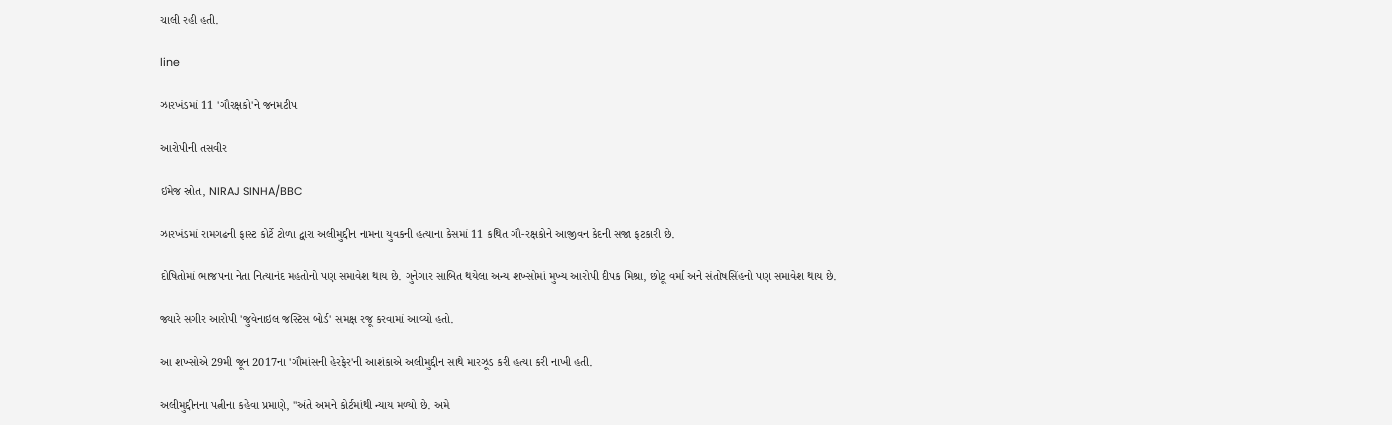ચાલી રહી હતી.

line

ઝારખંડમાં 11 'ગૌરક્ષકો'ને જનમટીપ

આરોપીની તસવીર

ઇમેજ સ્રોત, NIRAJ SINHA/BBC

ઝારખંડમાં રામગઢની ફાસ્ટ કોર્ટે ટોળા દ્વારા અલીમુદ્દીન નામના યુવકની હત્યાના કેસમાં 11 કથિત ગૌ-રક્ષકોને આજીવન કેદની સજા ફટકારી છે.

દોષિતોમાં ભાજપના નેતા નિત્યાનંદ મહતોનો પણ સમાવેશ થાય છે. ગુનેગાર સાબિત થયેલા અન્ય શખ્સોમાં મુખ્ય આરોપી દીપક મિશ્રા, છોટૂ વર્મા અને સંતોષસિંહનો પણ સમાવેશ થાય છે.

જ્યારે સગીર આરોપી 'જુવેનાઇલ જસ્ટિસ બોર્ડ' સમક્ષ રજૂ કરવામાં આવ્યો હતો.

આ શખ્સોએ 29મી જૂન 2017ના 'ગૌમાંસની હેરફેર'ની આશંકાએ અલીમુદ્દીન સાથે મારઝૂડ કરી હત્યા કરી નાખી હતી.

અલીમુદ્દીનના પત્નીના કહેવા પ્રમાણે, "અંતે અમને કોર્ટમાંથી ન્યાય મળ્યો છે. અમે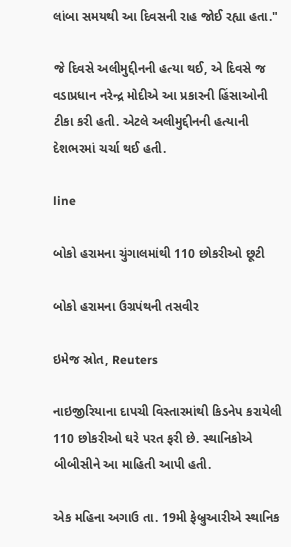લાંબા સમયથી આ દિવસની રાહ જોઈ રહ્યા હતા."

જે દિવસે અલીમુદ્દીનની હત્યા થઈ, એ દિવસે જ વડાપ્રધાન નરેન્દ્ર મોદીએ આ પ્રકારની હિંસાઓની ટીકા કરી હતી. એટલે અલીમુદ્દીનની હત્યાની દેશભરમાં ચર્ચા થઈ હતી.

line

બોકો હરામના ચુંગાલમાંથી 110 છોકરીઓ છૂટી

બોકો હરામના ઉગ્રપંથની તસવીર

ઇમેજ સ્રોત, Reuters

નાઇજીરિયાના દાપચી વિસ્તારમાંથી કિડનેપ કરાયેલી 110 છોકરીઓ ઘરે પરત ફરી છે. સ્થાનિકોએ બીબીસીને આ માહિતી આપી હતી.

એક મહિના અગાઉ તા. 19મી ફેબ્રુઆરીએ સ્થાનિક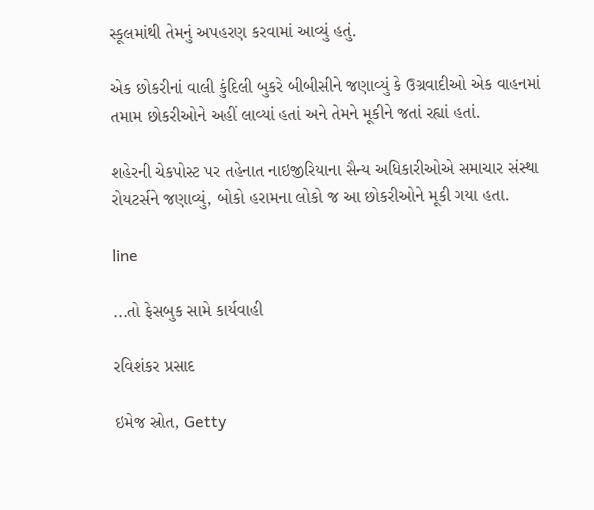સ્કૂલમાંથી તેમનું અપહરણ કરવામાં આવ્યું હતું.

એક છોકરીનાં વાલી કુંદિલી બુકરે બીબીસીને જણાવ્યું કે ઉગ્રવાદીઓ એક વાહનમાં તમામ છોકરીઓને અહીં લાવ્યાં હતાં અને તેમને મૂકીને જતાં રહ્યાં હતાં.

શહેરની ચેકપોસ્ટ પર તહેનાત નાઇજીરિયાના સૈન્ય અધિકારીઓએ સમાચાર સંસ્થા રોયટર્સને જણાવ્યું, બોકો હરામના લોકો જ આ છોકરીઓને મૂકી ગયા હતા.

line

...તો ફેસબુક સામે કાર્યવાહી

રવિશંકર પ્રસાદ

ઇમેજ સ્રોત, Getty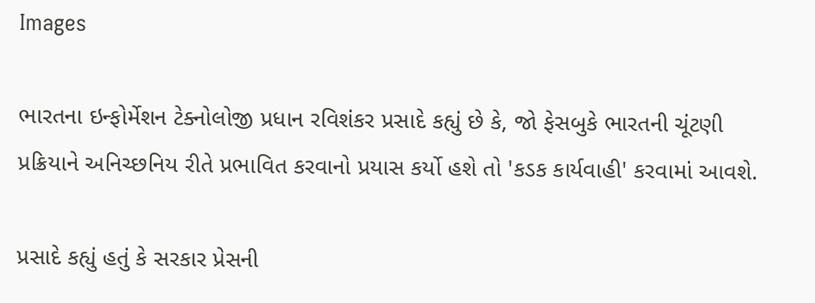Images

ભારતના ઇન્ફોર્મેશન ટેક્નોલોજી પ્રધાન રવિશંકર પ્રસાદે કહ્યું છે કે, જો ફેસબુકે ભારતની ચૂંટણી પ્રક્રિયાને અનિચ્છનિય રીતે પ્રભાવિત કરવાનો પ્રયાસ કર્યો હશે તો 'કડક કાર્યવાહી' કરવામાં આવશે.

પ્રસાદે કહ્યું હતું કે સરકાર પ્રેસની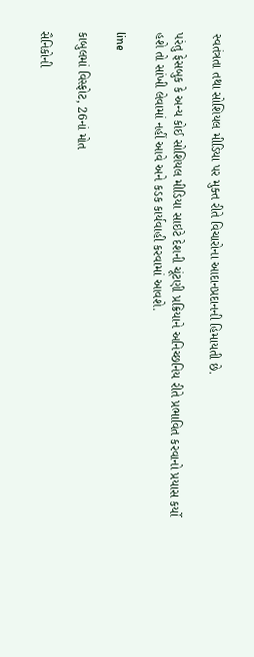સ્વતંત્રતા તથા સોશિયલ મીડિયા પર મુક્ત રીતે વિચારોના આદાનપ્રદાનની હિમાયતી છે.

પરંતુ ફેસબુક કે અન્ય કોઈ સોશિયલ મીડિયા સાઇટે દેશની ચૂંટણી પ્રક્રિયાને અનિચ્છનિય રીતે પ્રભાવિત કરવાનો પ્રયાસ કર્યો હશે તો સાંખી લેવામાં નહીં આવે અને કડક કાર્યવાહી કરવામાં આવશે.

line

કાબુલમાં વિસ્ફોટ, 26નાં મોત

સૈનિકોની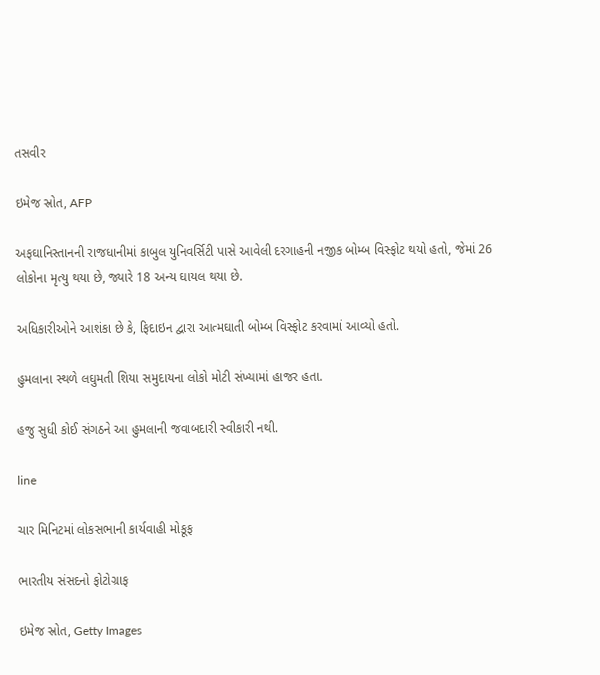તસવીર

ઇમેજ સ્રોત, AFP

અફઘાનિસ્તાનની રાજધાનીમાં કાબુલ યુનિવર્સિટી પાસે આવેલી દરગાહની નજીક બોમ્બ વિસ્ફોટ થયો હતો, જેમાં 26 લોકોના મૃત્યુ થયા છે, જ્યારે 18 અન્ય ઘાયલ થયા છે.

અધિકારીઓને આશંકા છે કે, ફિદાઇન દ્વારા આત્મઘાતી બોમ્બ વિસ્ફોટ કરવામાં આવ્યો હતો.

હુમલાના સ્થળે લઘુમતી શિયા સમુદાયના લોકો મોટી સંખ્યામાં હાજર હતા.

હજુ સુધી કોઈ સંગઠને આ હુમલાની જવાબદારી સ્વીકારી નથી.

line

ચાર મિનિટમાં લોકસભાની કાર્યવાહી મોકૂફ

ભારતીય સંસદનો ફોટોગ્રાફ

ઇમેજ સ્રોત, Getty Images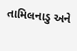તામિલનાડુ અને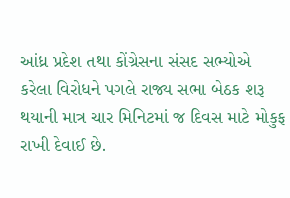આંધ્ર પ્રદેશ તથા કોંગ્રેસના સંસદ સભ્યોએ કરેલા વિરોધને પગલે રાજ્ય સભા બેઠક શરૂ થયાની માત્ર ચાર મિનિટમાં જ દિવસ માટે મોકુફ રાખી દેવાઈ છે.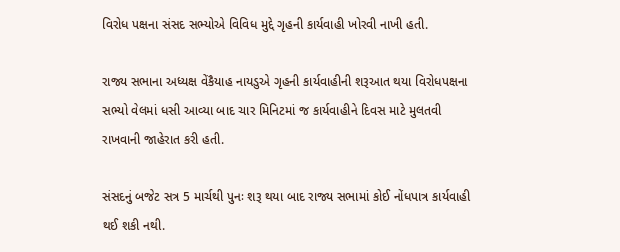વિરોધ પક્ષના સંસદ સભ્યોએ વિવિધ મુદ્દે ગૃહની કાર્યવાહી ખોરવી નાખી હતી.

રાજ્ય સભાના અધ્યક્ષ વેંકૈયાહ નાયડુએ ગૃહની કાર્યવાહીની શરૂઆત થયા વિરોધપક્ષના સભ્યો વેલમાં ધસી આવ્યા બાદ ચાર મિનિટમાં જ કાર્યવાહીને દિવસ માટે મુલતવી રાખવાની જાહેરાત કરી હતી.

સંસદનું બજેટ સત્ર 5 માર્ચથી પુનઃ શરૂ થયા બાદ રાજ્ય સભામાં કોઈ નોંધપાત્ર કાર્યવાહી થઈ શકી નથી.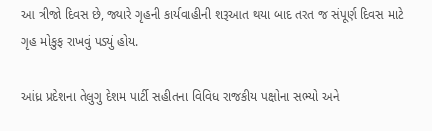આ ત્રીજો દિવસ છે, જ્યારે ગૃહની કાર્યવાહીની શરૂઆત થયા બાદ તરત જ સંપૂર્ણ દિવસ માટે ગૃહ મોકુફ રાખવું પડ્યું હોય.

આંધ્ર પ્રદેશના તેલુગુ દેશમ પાર્ટી સહીતના વિવિધ રાજકીય પક્ષોના સભ્યો અને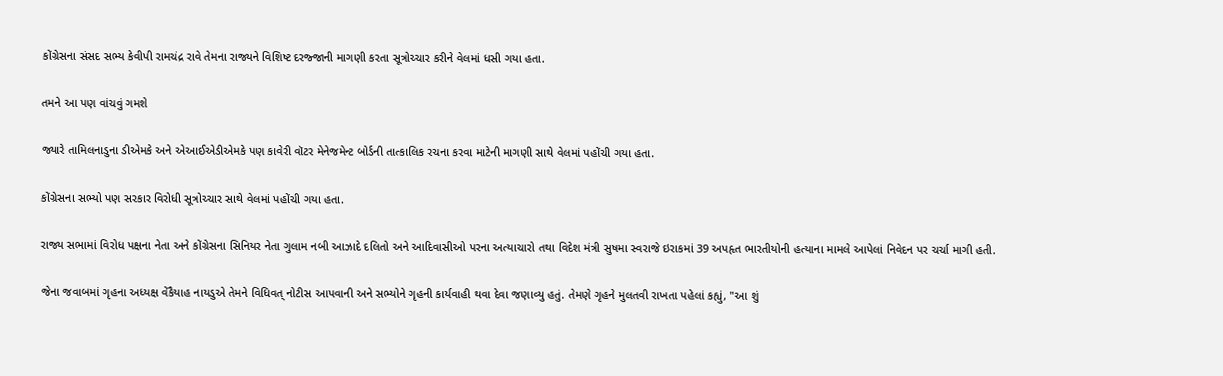કોંગ્રેસના સંસદ સભ્ય કેવીપી રામચંદ્ર રાવે તેમના રાજ્યને વિશિષ્ટ દરજ્જાની માગણી કરતા સૂત્રોચ્ચાર કરીને વેલમાં ધસી ગયા હતા.

તમને આ પણ વાંચવું ગમશે

જ્યારે તામિલનાડુના ડીએમકે અને એઆઈએડીએમકે પણ કાવેરી વૉટર મેનેજમેન્ટ બોર્ડની તાત્કાલિક રચના કરવા માટેની માગણી સાથે વેલમાં પહોંચી ગયા હતા.

કોંગ્રેસના સભ્યો પણ સરકાર વિરોધી સૂત્રોચ્ચાર સાથે વેલમાં પહોંચી ગયા હતા.

રાજ્ય સભામાં વિરોધ પક્ષના નેતા અને કોંગ્રેસના સિનિયર નેતા ગુલામ નબી આઝાદે દલિતો અને આદિવાસીઓ પરના અત્યાચારો તથા વિદેશ મંત્રી સુષમા સ્વરાજે ઇરાકમાં 39 અપહૃત ભારતીયોની હત્યાના મામલે આપેલાં નિવેદન પર ચર્ચા માગી હતી.

જેના જવાબમાં ગૃહના અધ્યક્ષ વેંકૈયાહ નાયડુએ તેમને વિધિવત્ નોટીસ આપવાની અને સભ્યોને ગૃહની કાર્યવાહી થવા દેવા જણાવ્યુ હતું. તેમણે ગૃહને મુલતવી રાખતા પહેલાં કહ્યું, "આ શું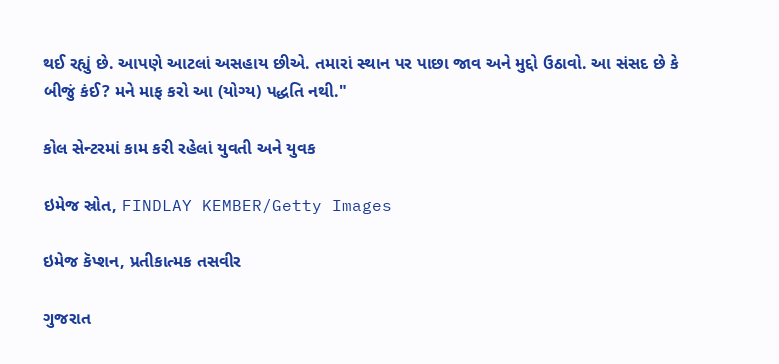થઈ રહ્યું છે. આપણે આટલાં અસહાય છીએ. તમારાં સ્થાન પર પાછા જાવ અને મુદ્દો ઉઠાવો. આ સંસદ છે કે બીજું કંઈ? મને માફ કરો આ (યોગ્ય) પદ્ધતિ નથી."

કોલ સેન્ટરમાં કામ કરી રહેલાં યુવતી અને યુવક

ઇમેજ સ્રોત, FINDLAY KEMBER/Getty Images

ઇમેજ કૅપ્શન, પ્રતીકાત્મક તસવીર

ગુજરાત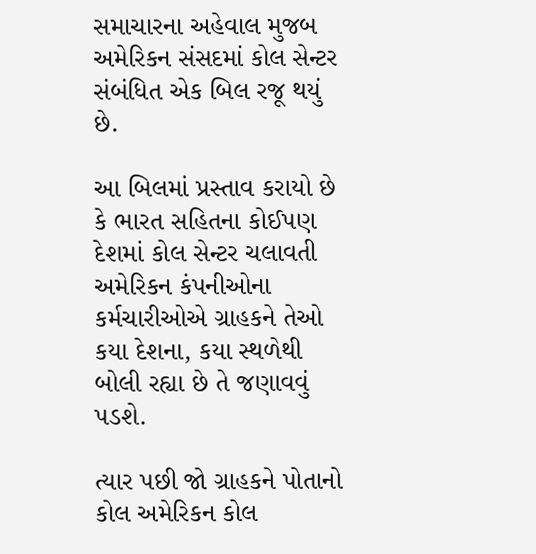સમાચારના અહેવાલ મુજબ અમેરિકન સંસદમાં કોલ સેન્ટર સંબંધિત એક બિલ રજૂ થયું છે.

આ બિલમાં પ્રસ્તાવ કરાયો છે કે ભારત સહિતના કોઈપણ દેશમાં કોલ સેન્ટર ચલાવતી અમેરિકન કંપનીઓના કર્મચારીઓએ ગ્રાહકને તેઓ કયા દેશના, કયા સ્થળેથી બોલી રહ્યા છે તે જણાવવું પડશે.

ત્યાર પછી જો ગ્રાહકને પોતાનો કોલ અમેરિકન કોલ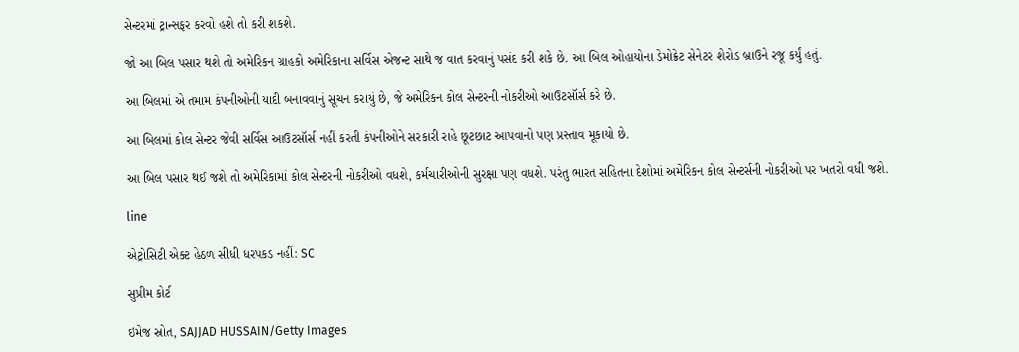સેન્ટરમાં ટ્રાન્સફર કરવો હશે તો કરી શકશે.

જો આ બિલ પસાર થશે તો અમેરિકન ગ્રાહકો અમેરિકાના સર્વિસ એજન્ટ સાથે જ વાત કરવાનું પસંદ કરી શકે છે. આ બિલ ઓહાયોના ડેમોક્રેટ સેનેટર શેરોડ બ્રાઉને રજૂ કર્યું હતું.

આ બિલમાં એ તમામ કંપનીઓની યાદી બનાવવાનું સૂચન કરાયું છે, જે અમેરિકન કોલ સેન્ટરની નોકરીઓ આઉટસૉર્સ કરે છે.

આ બિલમાં કોલ સેન્ટર જેવી સર્વિસ આઉટસૉર્સ નહીં કરતી કંપનીઓને સરકારી રાહે છૂટછાટ આપવાનો પણ પ્રસ્તાવ મૂકાયો છે.

આ બિલ પસાર થઈ જશે તો અમેરિકામાં કોલ સેન્ટરની નોકરીઓ વધશે, કર્મચારીઓની સુરક્ષા પણ વધશે. પરંતુ ભારત સહિતના દેશોમાં અમેરિકન કોલ સેન્ટર્સની નોકરીઓ પર ખતરો વધી જશે.

line

એટ્રોસિટી એક્ટ હેઠળ સીધી ધરપકડ નહીં: SC

સુપ્રીમ કોર્ટ

ઇમેજ સ્રોત, SAJJAD HUSSAIN/Getty Images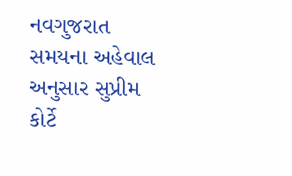નવગુજરાત સમયના અહેવાલ અનુસાર સુપ્રીમ કોર્ટે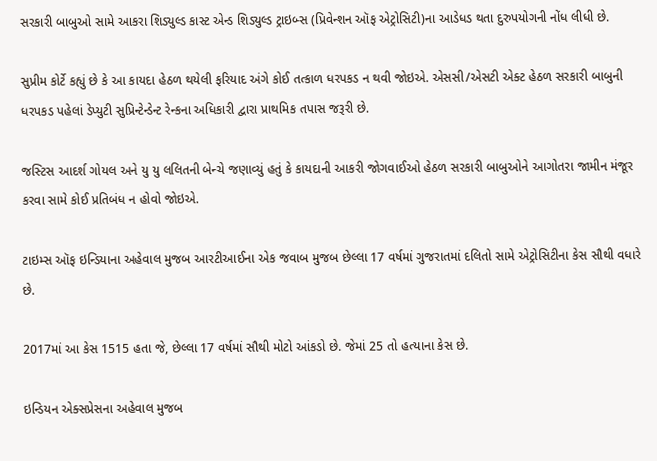સરકારી બાબુઓ સામે આકરા શિડ્યુલ્ડ કાસ્ટ એન્ડ શિડ્યુલ્ડ ટ્રાઇબ્સ (પ્રિવેન્શન ઑફ એટ્રોસિટી)ના આડેધડ થતા દુરુપયોગની નોંધ લીધી છે.

સુપ્રીમ કોર્ટે કહ્યું છે કે આ કાયદા હેઠળ થયેલી ફરિયાદ અંગે કોઈ તત્કાળ ધરપકડ ન થવી જોઇએ. એસસી/એસટી એક્ટ હેઠળ સરકારી બાબુની ધરપકડ પહેલાં ડેપ્યુટી સુપ્રિન્ટેન્ડેન્ટ રેન્કના અધિકારી દ્વારા પ્રાથમિક તપાસ જરૂરી છે.

જસ્ટિસ આદર્શ ગોયલ અને યુ યુ લલિતની બેન્ચે જણાવ્યું હતું કે કાયદાની આકરી જોગવાઈઓ હેઠળ સરકારી બાબુઓને આગોતરા જામીન મંજૂર કરવા સામે કોઈ પ્રતિબંધ ન હોવો જોઇએ.

ટાઇમ્સ ઑફ ઇન્ડિયાના અહેવાલ મુજબ આરટીઆઈના એક જવાબ મુજબ છેલ્લા 17 વર્ષમાં ગુજરાતમાં દલિતો સામે એટ્રોસિટીના કેસ સૌથી વધારે છે.

2017માં આ કેસ 1515 હતા જે, છેલ્લા 17 વર્ષમાં સૌથી મોટો આંકડો છે. જેમાં 25 તો હત્યાના કેસ છે.

ઇન્ડિયન એક્સપ્રેસના અહેવાલ મુજબ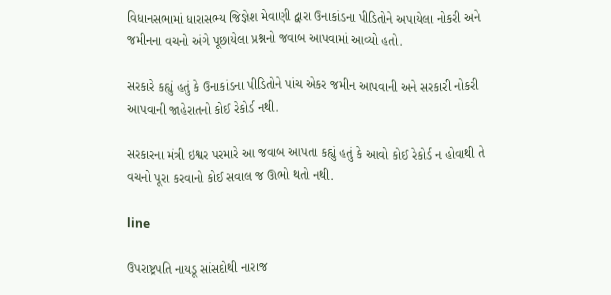વિધાનસભામાં ધારાસભ્ય જિજ્ઞેશ મેવાણી દ્વારા ઉનાકાંડના પીડિતોને અપાયેલા નોકરી અને જમીનના વચનો અંગે પૂછાયેલા પ્રશ્નનો જવાબ આપવામાં આવ્યો હતો.

સરકારે કહ્યું હતું કે ઉનાકાંડના પીડિતોને પાંચ એકર જમીન આપવાની અને સરકારી નોકરી આપવાની જાહેરાતનો કોઈ રેકોર્ડ નથી.

સરકારના મંત્રી ઇશ્વર પરમારે આ જવાબ આપતા કહ્યું હતું કે આવો કોઈ રેકોર્ડ ન હોવાથી તે વચનો પૂરા કરવાનો કોઈ સવાલ જ ઊભો થતો નથી.

line

ઉપરાષ્ટ્રપતિ નાયડૂ સાંસદોથી નારાજ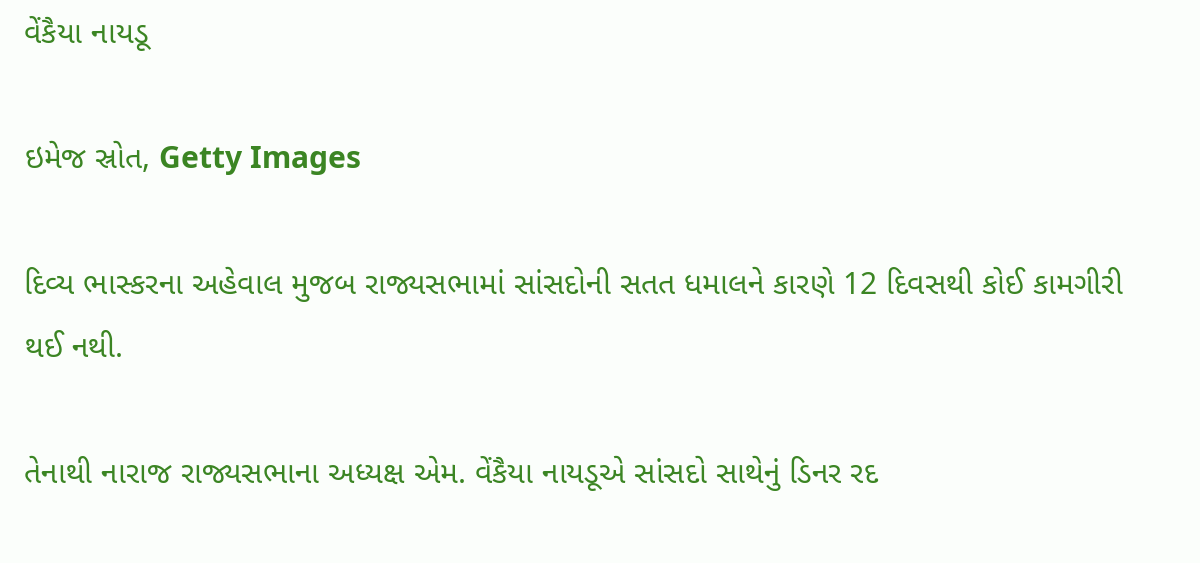વેંકૈયા નાયડૂ

ઇમેજ સ્રોત, Getty Images

દિવ્ય ભાસ્કરના અહેવાલ મુજબ રાજ્યસભામાં સાંસદોની સતત ધમાલને કારણે 12 દિવસથી કોઈ કામગીરી થઈ નથી.

તેનાથી નારાજ રાજ્યસભાના અધ્યક્ષ એમ. વેંકૈયા નાયડૂએ સાંસદો સાથેનું ડિનર રદ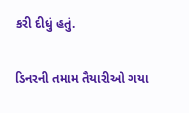કરી દીધું હતું.

ડિનરની તમામ તૈયારીઓ ગયા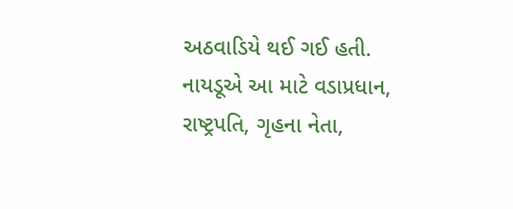અઠવાડિયે થઈ ગઈ હતી. નાયડૂએ આ માટે વડાપ્રધાન, રાષ્ટ્રપતિ, ગૃહના નેતા,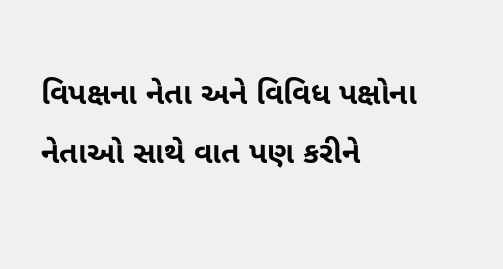વિપક્ષના નેતા અને વિવિધ પક્ષોના નેતાઓ સાથે વાત પણ કરીને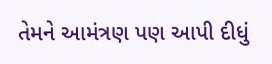તેમને આમંત્રણ પણ આપી દીધું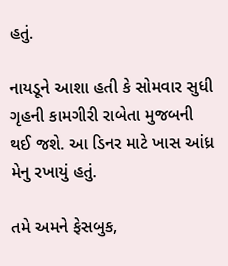હતું.

નાયડૂને આશા હતી કે સોમવાર સુધી ગૃહની કામગીરી રાબેતા મુજબની થઈ જશે. આ ડિનર માટે ખાસ આંધ્ર મેનુ રખાયું હતું.

તમે અમને ફેસબુક,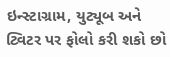ઇન્સ્ટાગ્રામ, યુટ્યૂબ અને ટ્વિટર પર ફોલો કરી શકો છો